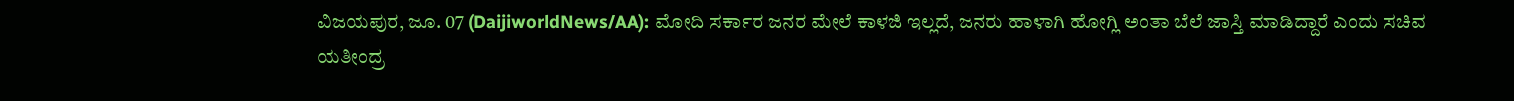ವಿಜಯಪುರ, ಜೂ. 07 (DaijiworldNews/AA): ಮೋದಿ ಸರ್ಕಾರ ಜನರ ಮೇಲೆ ಕಾಳಜಿ ಇಲ್ಲದೆ, ಜನರು ಹಾಳಾಗಿ ಹೋಗ್ಲಿ ಅಂತಾ ಬೆಲೆ ಜಾಸ್ತಿ ಮಾಡಿದ್ದಾರೆ ಎಂದು ಸಚಿವ ಯತೀಂದ್ರ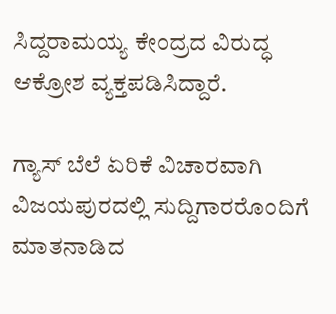ಸಿದ್ದರಾಮಯ್ಯ ಕೇಂದ್ರದ ವಿರುದ್ಧ ಆಕ್ರೋಶ ವ್ಯಕ್ತಪಡಿಸಿದ್ದಾರೆ.

ಗ್ಯಾಸ್ ಬೆಲೆ ಏರಿಕೆ ವಿಚಾರವಾಗಿ ವಿಜಯಪುರದಲ್ಲಿ ಸುದ್ದಿಗಾರರೊಂದಿಗೆ ಮಾತನಾಡಿದ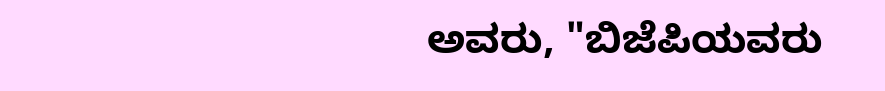ಅವರು, "ಬಿಜೆಪಿಯವರು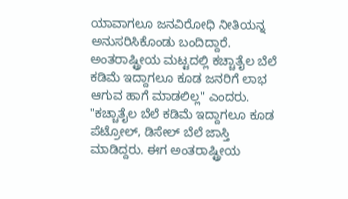ಯಾವಾಗಲೂ ಜನವಿರೋಧಿ ನೀತಿಯನ್ನ ಅನುಸರಿಸಿಕೊಂಡು ಬಂದಿದ್ದಾರೆ. ಅಂತರಾಷ್ಟ್ರೀಯ ಮಟ್ಟದಲ್ಲಿ ಕಚ್ಚಾತೈಲ ಬೆಲೆ ಕಡಿಮೆ ಇದ್ದಾಗಲೂ ಕೂಡ ಜನರಿಗೆ ಲಾಭ ಆಗುವ ಹಾಗೆ ಮಾಡಲಿಲ್ಲ" ಎಂದರು.
"ಕಚ್ಚಾತೈಲ ಬೆಲೆ ಕಡಿಮೆ ಇದ್ದಾಗಲೂ ಕೂಡ ಪೆಟ್ರೋಲ್, ಡಿಸೇಲ್ ಬೆಲೆ ಜಾಸ್ತಿ ಮಾಡಿದ್ದರು. ಈಗ ಅಂತರಾಷ್ಟ್ರೀಯ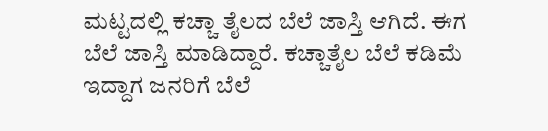ಮಟ್ಟದಲ್ಲಿ ಕಚ್ಚಾ ತೈಲದ ಬೆಲೆ ಜಾಸ್ತಿ ಆಗಿದೆ. ಈಗ ಬೆಲೆ ಜಾಸ್ತಿ ಮಾಡಿದ್ದಾರೆ. ಕಚ್ಚಾತೈಲ ಬೆಲೆ ಕಡಿಮೆ ಇದ್ದಾಗ ಜನರಿಗೆ ಬೆಲೆ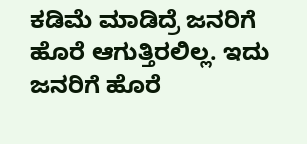ಕಡಿಮೆ ಮಾಡಿದ್ರೆ ಜನರಿಗೆ ಹೊರೆ ಆಗುತ್ತಿರಲಿಲ್ಲ. ಇದು ಜನರಿಗೆ ಹೊರೆ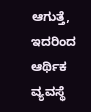ಆಗುತ್ತೆ, ಇದರಿಂದ ಆರ್ಥಿಕ ವ್ಯವಸ್ಥೆ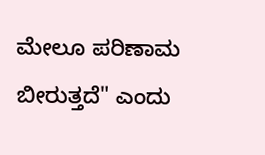ಮೇಲೂ ಪರಿಣಾಮ ಬೀರುತ್ತದೆ" ಎಂದು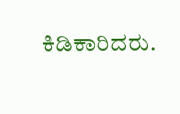ಕಿಡಿಕಾರಿದರು.